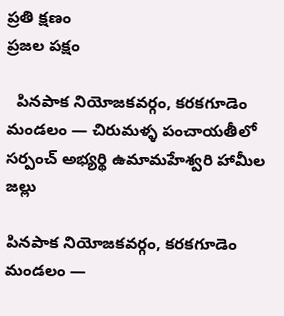ప్రతి క్షణం
ప్రజల పక్షం

  పినపాక నియోజకవర్గం, కరకగూడెం మండలం — చిరుమళ్ళ పంచాయతీలో సర్పంచ్ అభ్యర్థి ఉమామహేశ్వరి హామీల జల్లు

పినపాక నియోజకవర్గం, కరకగూడెం మండలం —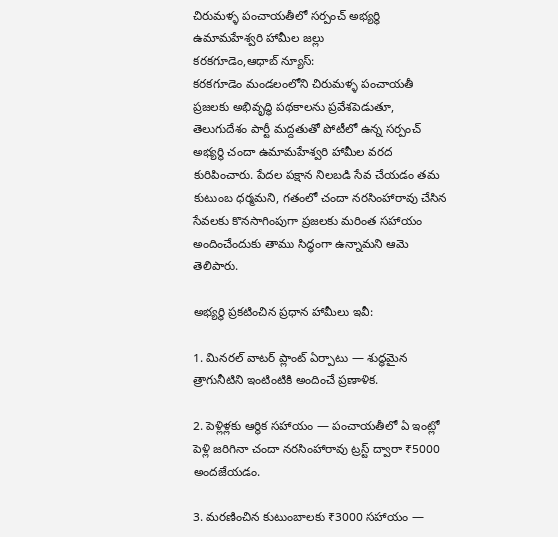చిరుమళ్ళ పంచాయతీలో సర్పంచ్ అభ్యర్థి ఉమామహేశ్వరి హామీల జల్లు
కరకగూడెం,ఆధాబ్ న్యూస్:
కరకగూడెం మండలంలోని చిరుమళ్ళ పంచాయతీ ప్రజలకు అభివృద్ధి పథకాలను ప్రవేశపెడుతూ, తెలుగుదేశం పార్టీ మద్దతుతో పోటీలో ఉన్న సర్పంచ్ అభ్యర్థి చందా ఉమామహేశ్వరి హామీల వరద కురిపించారు. పేదల పక్షాన నిలబడి సేవ చేయడం తమ కుటుంబ ధర్మమని, గతంలో చందా నరసింహారావు చేసిన సేవలకు కొనసాగింపుగా ప్రజలకు మరింత సహాయం అందించేందుకు తాము సిద్ధంగా ఉన్నామని ఆమె తెలిపారు.

అభ్యర్థి ప్రకటించిన ప్రధాన హామీలు ఇవీ:

1. మినరల్ వాటర్ ప్లాంట్ ఏర్పాటు — శుద్ధమైన త్రాగునీటిని ఇంటింటికి అందించే ప్రణాళిక.

2. పెళ్లిళ్లకు ఆర్థిక సహాయం — పంచాయతీలో ఏ ఇంట్లో పెళ్లి జరిగినా చందా నరసింహారావు ట్రస్ట్ ద్వారా ₹5000 అందజేయడం.

3. మరణించిన కుటుంబాలకు ₹3000 సహాయం —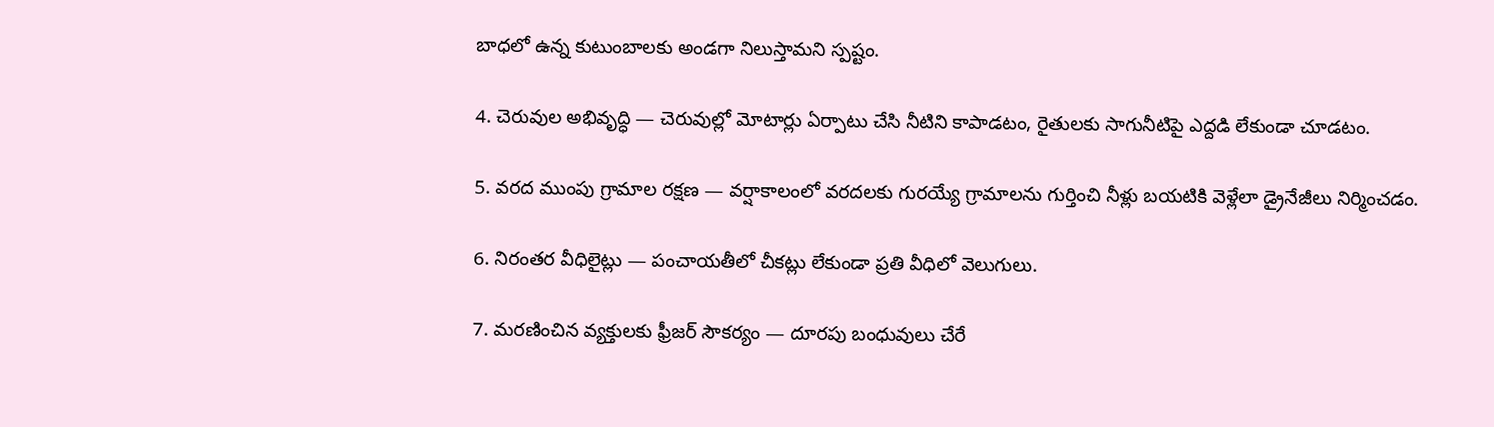బాధలో ఉన్న కుటుంబాలకు అండగా నిలుస్తామని స్పష్టం.

4. చెరువుల అభివృద్ధి — చెరువుల్లో మోటార్లు ఏర్పాటు చేసి నీటిని కాపాడటం, రైతులకు సాగునీటిపై ఎద్దడి లేకుండా చూడటం.

5. వరద ముంపు గ్రామాల రక్షణ — వర్షాకాలంలో వరదలకు గురయ్యే గ్రామాలను గుర్తించి నీళ్లు బయటికి వెళ్లేలా డ్రైనేజీలు నిర్మించడం.

6. నిరంతర వీధిలైట్లు — పంచాయతీలో చీకట్లు లేకుండా ప్రతి వీధిలో వెలుగులు.

7. మరణించిన వ్యక్తులకు ఫ్రీజర్ సౌకర్యం — దూరపు బంధువులు చేరే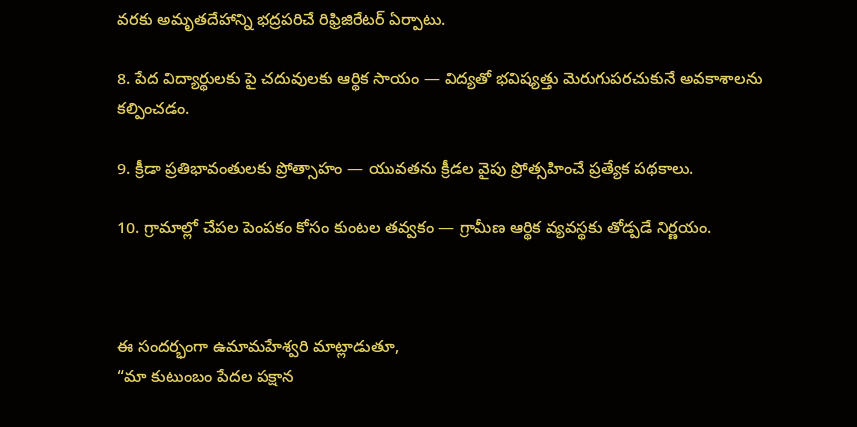వరకు అమృతదేహాన్ని భద్రపరిచే రిఫ్రిజిరేటర్ ఏర్పాటు.

8. పేద విద్యార్థులకు పై చదువులకు ఆర్థిక సాయం — విద్యతో భవిష్యత్తు మెరుగుపరచుకునే అవకాశాలను కల్పించడం.

9. క్రీడా ప్రతిభావంతులకు ప్రోత్సాహం — యువతను క్రీడల వైపు ప్రోత్సహించే ప్రత్యేక పథకాలు.

10. గ్రామాల్లో చేపల పెంపకం కోసం కుంటల తవ్వకం — గ్రామీణ ఆర్థిక వ్యవస్థకు తోడ్పడే నిర్ణయం.



ఈ సందర్భంగా ఉమామహేశ్వరి మాట్లాడుతూ,
“మా కుటుంబం పేదల పక్షాన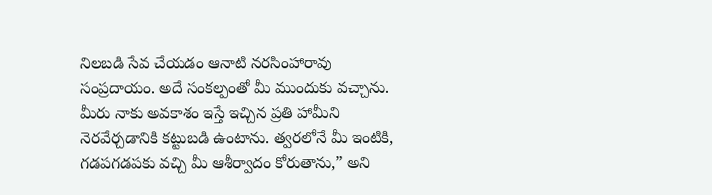నిలబడి సేవ చేయడం ఆనాటి నరసింహారావు సంప్రదాయం. అదే సంకల్పంతో మీ ముందుకు వచ్చాను. మీరు నాకు అవకాశం ఇస్తే ఇచ్చిన ప్రతి హామీని నెరవేర్చడానికి కట్టుబడి ఉంటాను. త్వరలోనే మీ ఇంటికి, గడపగడపకు వచ్చి మీ ఆశీర్వాదం కోరుతాను,” అని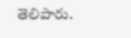తెలిపారు.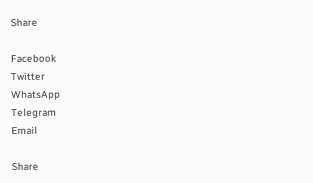Share

Facebook
Twitter
WhatsApp
Telegram
Email

Share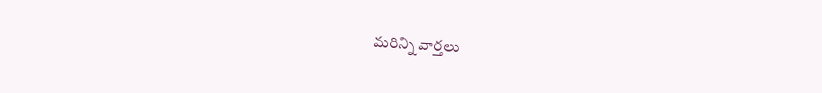మరిన్ని వార్తలు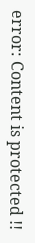error: Content is protected !!